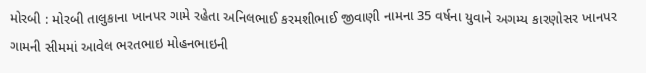મોરબી : મોરબી તાલુકાના ખાનપર ગામે રહેતા અનિલભાઈ કરમશીભાઈ જીવાણી નામના 35 વર્ષના યુવાને અગમ્ય કારણોસર ખાનપર ગામની સીમમાં આવેલ ભરતભાઇ મોહનભાઇની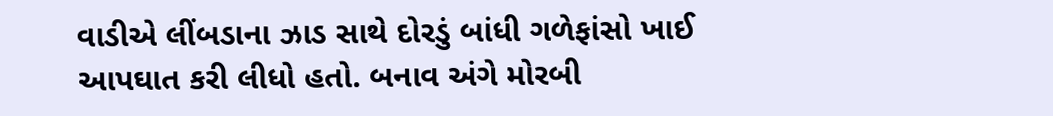વાડીએ લીંબડાના ઝાડ સાથે દોરડું બાંધી ગળેફાંસો ખાઈ આપઘાત કરી લીધો હતો. બનાવ અંગે મોરબી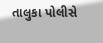તાલુકા પોલીસે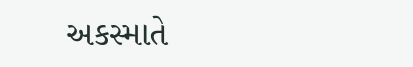અકસ્માતે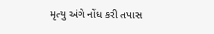મૃત્યુ અંગે નોંધ કરી તપાસ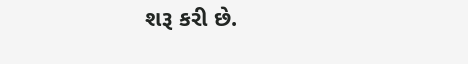શરૂ કરી છે.